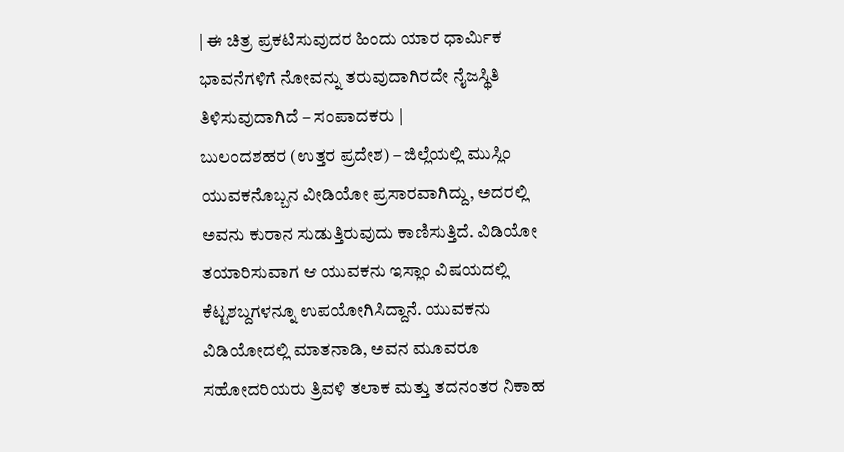| ಈ ಚಿತ್ರ ಪ್ರಕಟಿಸುವುದರ ಹಿಂದು ಯಾರ ಧಾರ್ಮಿಕ ಭಾವನೆಗಳಿಗೆ ನೋವನ್ನು ತರುವುದಾಗಿರದೇ ನೈಜಸ್ಥಿತಿ ತಿಳಿಸುವುದಾಗಿದೆ – ಸಂಪಾದಕರು |
ಬುಲಂದಶಹರ (ಉತ್ತರ ಪ್ರದೇಶ) – ಜಿಲ್ಲೆಯಲ್ಲಿ ಮುಸ್ಲಿಂ ಯುವಕನೊಬ್ಬನ ವೀಡಿಯೋ ಪ್ರಸಾರವಾಗಿದ್ದು, ಅದರಲ್ಲಿ ಅವನು ಕುರಾನ ಸುಡುತ್ತಿರುವುದು ಕಾಣಿಸುತ್ತಿದೆ. ವಿಡಿಯೋ ತಯಾರಿಸುವಾಗ ಆ ಯುವಕನು ಇಸ್ಲಾಂ ವಿಷಯದಲ್ಲಿ ಕೆಟ್ಟಶಬ್ದಗಳನ್ನೂ ಉಪಯೋಗಿಸಿದ್ದಾನೆ. ಯುವಕನು ವಿಡಿಯೋದಲ್ಲಿ ಮಾತನಾಡಿ, ಅವನ ಮೂವರೂ ಸಹೋದರಿಯರು ತ್ರಿವಳಿ ತಲಾಕ ಮತ್ತು ತದನಂತರ ನಿಕಾಹ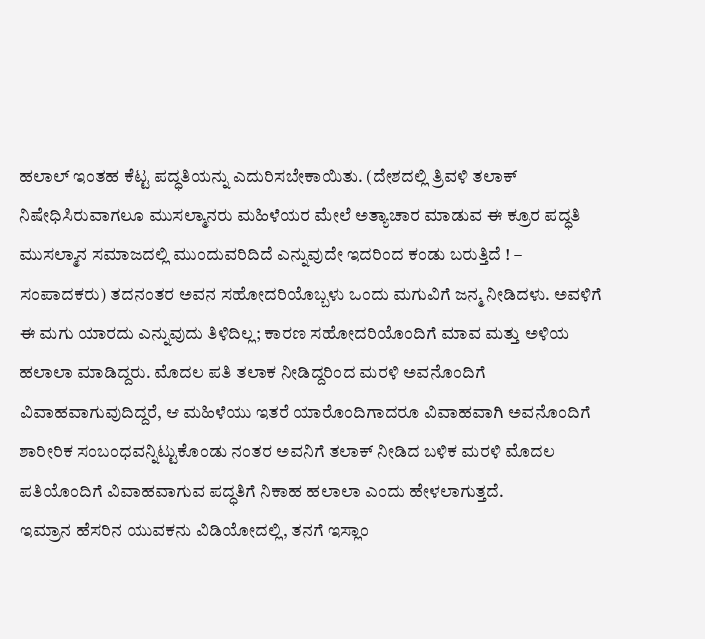ಹಲಾಲ್ ಇಂತಹ ಕೆಟ್ಟ ಪದ್ಧತಿಯನ್ನು ಎದುರಿಸಬೇಕಾಯಿತು. (ದೇಶದಲ್ಲಿ ತ್ರಿವಳಿ ತಲಾಕ್ ನಿಷೇಧಿಸಿರುವಾಗಲೂ ಮುಸಲ್ಮಾನರು ಮಹಿಳೆಯರ ಮೇಲೆ ಅತ್ಯಾಚಾರ ಮಾಡುವ ಈ ಕ್ರೂರ ಪದ್ಧತಿ ಮುಸಲ್ಮಾನ ಸಮಾಜದಲ್ಲಿ ಮುಂದುವರಿದಿದೆ ಎನ್ನುವುದೇ ಇದರಿಂದ ಕಂಡು ಬರುತ್ತಿದೆ ! – ಸಂಪಾದಕರು) ತದನಂತರ ಅವನ ಸಹೋದರಿಯೊಬ್ಬಳು ಒಂದು ಮಗುವಿಗೆ ಜನ್ಮ ನೀಡಿದಳು. ಅವಳಿಗೆ ಈ ಮಗು ಯಾರದು ಎನ್ನುವುದು ತಿಳಿದಿಲ್ಲ; ಕಾರಣ ಸಹೋದರಿಯೊಂದಿಗೆ ಮಾವ ಮತ್ತು ಅಳಿಯ ಹಲಾಲಾ ಮಾಡಿದ್ದರು. ಮೊದಲ ಪತಿ ತಲಾಕ ನೀಡಿದ್ದರಿಂದ ಮರಳಿ ಅವನೊಂದಿಗೆ ವಿವಾಹವಾಗುವುದಿದ್ದರೆ, ಆ ಮಹಿಳೆಯು ಇತರೆ ಯಾರೊಂದಿಗಾದರೂ ವಿವಾಹವಾಗಿ ಅವನೊಂದಿಗೆ ಶಾರೀರಿಕ ಸಂಬಂಧವನ್ನಿಟ್ಟುಕೊಂಡು ನಂತರ ಅವನಿಗೆ ತಲಾಕ್ ನೀಡಿದ ಬಳಿಕ ಮರಳಿ ಮೊದಲ ಪತಿಯೊಂದಿಗೆ ವಿವಾಹವಾಗುವ ಪದ್ಧತಿಗೆ ನಿಕಾಹ ಹಲಾಲಾ ಎಂದು ಹೇಳಲಾಗುತ್ತದೆ.
ಇಮ್ರಾನ ಹೆಸರಿನ ಯುವಕನು ವಿಡಿಯೋದಲ್ಲಿ, ತನಗೆ ಇಸ್ಲಾಂ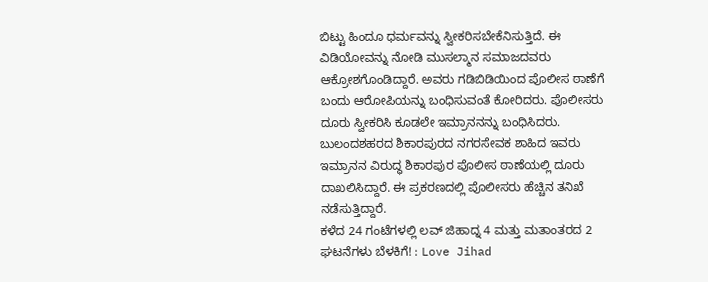ಬಿಟ್ಟು ಹಿಂದೂ ಧರ್ಮವನ್ನು ಸ್ವೀಕರಿಸಬೇಕೆನಿಸುತ್ತಿದೆ. ಈ ವಿಡಿಯೋವನ್ನು ನೋಡಿ ಮುಸಲ್ಮಾನ ಸಮಾಜದವರು ಆಕ್ರೋಶಗೊಂಡಿದ್ದಾರೆ. ಅವರು ಗಡಿಬಿಡಿಯಿಂದ ಪೊಲೀಸ ಠಾಣೆಗೆ ಬಂದು ಆರೋಪಿಯನ್ನು ಬಂಧಿಸುವಂತೆ ಕೋರಿದರು. ಪೊಲೀಸರು ದೂರು ಸ್ವೀಕರಿಸಿ ಕೂಡಲೇ ಇಮ್ರಾನನನ್ನು ಬಂಧಿಸಿದರು. ಬುಲಂದಶಹರದ ಶಿಕಾರಪುರದ ನಗರಸೇವಕ ಶಾಹಿದ ಇವರು ಇಮ್ರಾನನ ವಿರುದ್ಧ ಶಿಕಾರಪುರ ಪೊಲೀಸ ಠಾಣೆಯಲ್ಲಿ ದೂರು ದಾಖಲಿಸಿದ್ದಾರೆ. ಈ ಪ್ರಕರಣದಲ್ಲಿ ಪೊಲೀಸರು ಹೆಚ್ಚಿನ ತನಿಖೆ ನಡೆಸುತ್ತಿದ್ದಾರೆ.
ಕಳೆದ 24 ಗಂಟೆಗಳಲ್ಲಿ ಲವ್ ಜಿಹಾದ್ನ 4 ಮತ್ತು ಮತಾಂತರದ 2 ಘಟನೆಗಳು ಬೆಳಕಿಗೆ! : Love Jihad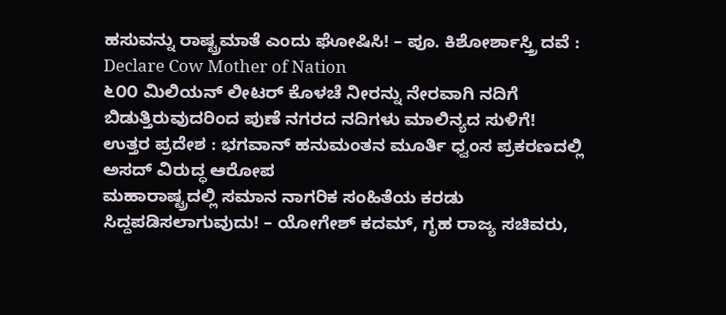ಹಸುವನ್ನು ರಾಷ್ಟ್ರಮಾತೆ ಎಂದು ಘೋಷಿಸಿ! – ಪೂ. ಕಿಶೋರ್ಶಾಸ್ತ್ರಿ ದವೆ : Declare Cow Mother of Nation
೬೦೦ ಮಿಲಿಯನ್ ಲೀಟರ್ ಕೊಳಚೆ ನೀರನ್ನು ನೇರವಾಗಿ ನದಿಗೆ ಬಿಡುತ್ತಿರುವುದರಿಂದ ಪುಣೆ ನಗರದ ನದಿಗಳು ಮಾಲಿನ್ಯದ ಸುಳಿಗೆ!
ಉತ್ತರ ಪ್ರದೇಶ : ಭಗವಾನ್ ಹನುಮಂತನ ಮೂರ್ತಿ ಧ್ವಂಸ ಪ್ರಕರಣದಲ್ಲಿ ಅಸದ್ ವಿರುದ್ಧ ಆರೋಪ
ಮಹಾರಾಷ್ಟ್ರದಲ್ಲಿ ಸಮಾನ ನಾಗರಿಕ ಸಂಹಿತೆಯ ಕರಡು ಸಿದ್ದಪಡಿಸಲಾಗುವುದು! – ಯೋಗೇಶ್ ಕದಮ್, ಗೃಹ ರಾಜ್ಯ ಸಚಿವರು,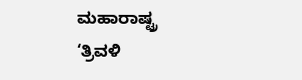ಮಹಾರಾಷ್ಟ್ರ
‘ತ್ರಿವಳಿ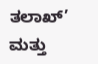ತಲಾಖ್’ ಮತ್ತು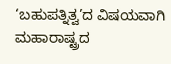‘ಬಹುಪತ್ನಿತ್ವ’ದ ವಿಷಯವಾಗಿ ಮಹಾರಾಷ್ಟ್ರದ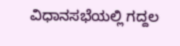ವಿಧಾನಸಭೆಯಲ್ಲಿ ಗದ್ದಲ